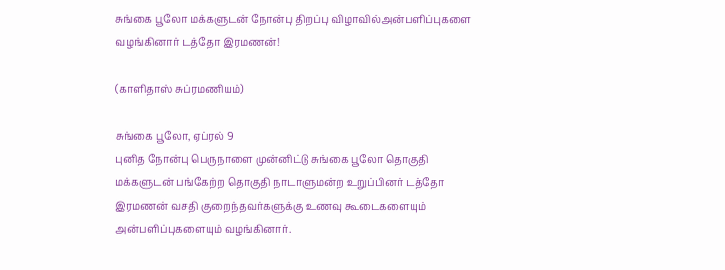சுங்கை பூலோ மக்களுடன் நோன்பு திறப்பு விழாவில்அன்பளிப்புகளை வழங்கினார் டத்தோ இரமணன்!

(காளிதாஸ் சுப்ரமணியம்)

சுங்கை பூலோ, ஏப்ரல் 9
புனித நோன்பு பெருநாளை முன்னிட்டு சுங்கை பூலோ தொகுதி மக்களுடன் பங்கேற்ற தொகுதி நாடாளுமன்ற உறுப்பினர் டத்தோ இரமணன் வசதி குறைந்தவர்களுக்கு உணவு கூடைகளையும் அன்பளிப்புகளையும் வழங்கினார்.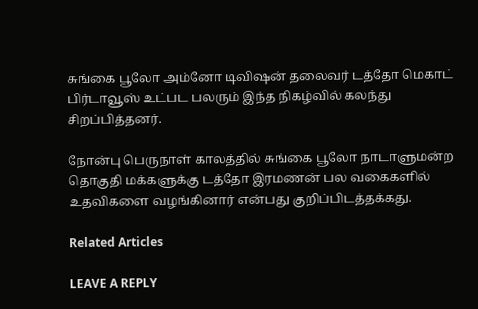சுங்கை பூலோ அம்னோ டிவிஷன் தலைவர் டத்தோ மெகாட் பிர்டாவூஸ் உட்பட பலரும் இந்த நிகழ்வில் கலந்து சிறப்பித்தனர்.

நோன்பு பெருநாள் காலத்தில் சுங்கை பூலோ நாடாளுமன்ற தொகுதி மக்களுக்கு டத்தோ இரமணன் பல வகைகளில் உதவிகளை வழங்கினார் என்பது குறிப்பிடத்தக்கது.

Related Articles

LEAVE A REPLY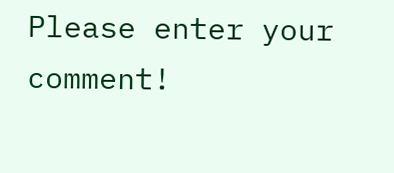Please enter your comment!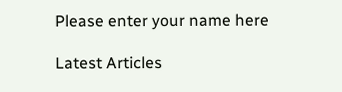Please enter your name here

Latest Articles